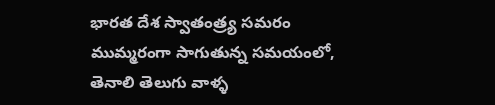భారత దేశ స్వాతంత్ర్య సమరం ముమ్మరంగా సాగుతున్న సమయంలో, తెనాలి తెలుగు వాళ్ళ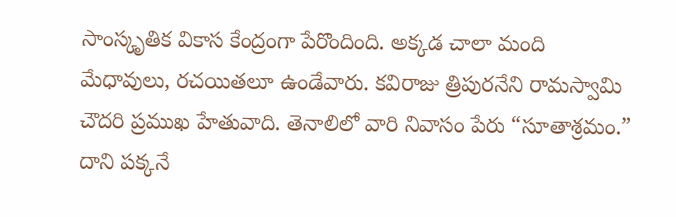సాంస్కృతిక వికాస కేంద్రంగా పేరొందింది. అక్కడ చాలా మంది మేధావులు, రచయితలూ ఉండేవారు. కవిరాజు త్రిపురనేని రామస్వామి చౌదరి ప్రముఖ హేతువాది. తెనాలిలో వారి నివాసం పేరు “సూతాశ్రమం.” దాని పక్కనే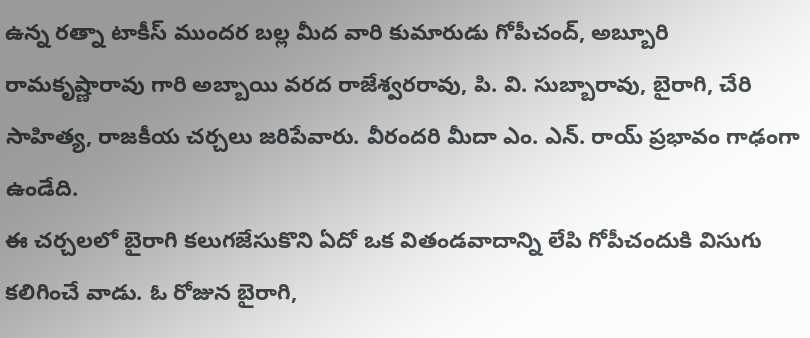ఉన్న రత్నా టాకీస్ ముందర బల్ల మీద వారి కుమారుడు గోపీచంద్, అబ్బూరి రామకృష్ణారావు గారి అబ్బాయి వరద రాజేశ్వరరావు, పి. వి. సుబ్బారావు, బైరాగి, చేరి సాహిత్య, రాజకీయ చర్చలు జరిపేవారు. వీరందరి మీదా ఎం. ఎన్. రాయ్ ప్రభావం గాఢంగా ఉండేది.
ఈ చర్చలలో బైరాగి కలుగజేసుకొని ఏదో ఒక వితండవాదాన్ని లేపి గోపీచందుకి విసుగు కలిగించే వాడు. ఓ రోజున బైరాగి,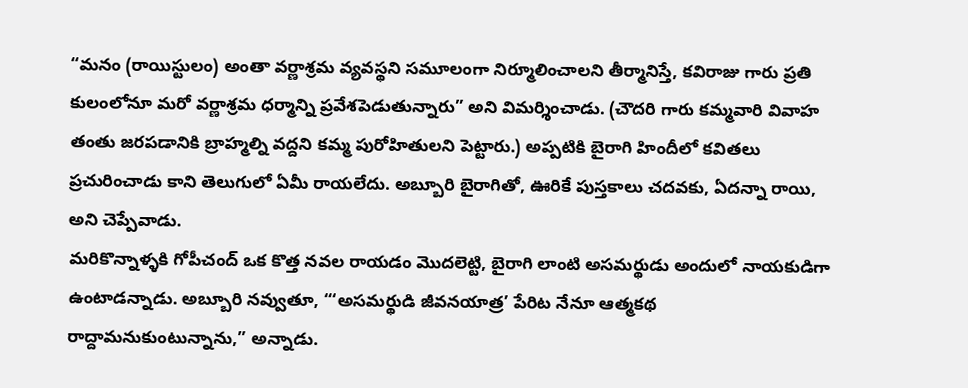“మనం (రాయిస్టులం) అంతా వర్ణాశ్రమ వ్యవస్థని సమూలంగా నిర్మూలించాలని తీర్మానిస్తే, కవిరాజు గారు ప్రతి కులంలోనూ మరో వర్ణాశ్రమ ధర్మాన్ని ప్రవేశపెడుతున్నారు” అని విమర్శించాడు. (చౌదరి గారు కమ్మవారి వివాహ తంతు జరపడానికి బ్రాహ్మల్ని వద్దని కమ్మ పురోహితులని పెట్టారు.) అప్పటికి బైరాగి హిందీలో కవితలు ప్రచురించాడు కాని తెలుగులో ఏమీ రాయలేదు. అబ్బూరి బైరాగితో, ఊరికే పుస్తకాలు చదవకు, ఏదన్నా రాయి, అని చెప్పేవాడు.
మరికొన్నాళ్ళకి గోపీచంద్ ఒక కొత్త నవల రాయడం మొదలెట్టి, బైరాగి లాంటి అసమర్థుడు అందులో నాయకుడిగా ఉంటాడన్నాడు. అబ్బూరి నవ్వుతూ, “‘అసమర్థుడి జీవనయాత్ర’ పేరిట నేనూ ఆత్మకథ రాద్దామనుకుంటున్నాను,” అన్నాడు.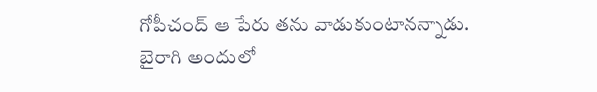గోపీచంద్ ఆ పేరు తను వాడుకుంటానన్నాడు. బైరాగి అందులో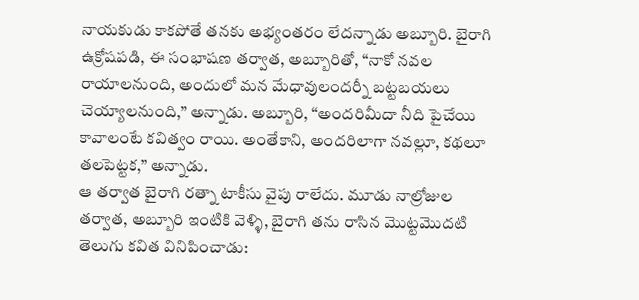నాయకుడు కాకపోతే తనకు అభ్యంతరం లేదన్నాడు అబ్బూరి. బైరాగి ఉక్రోషపడి, ఈ సంభాషణ తర్వాత, అబ్బూరితో, “నాకో నవల రాయాలనుంది, అందులో మన మేధావులందర్నీ బట్టబయలు చెయ్యాలనుంది,” అన్నాడు. అబ్బూరి, “అందరిమీదా నీది పైచేయి కావాలంటే కవిత్వం రాయి. అంతేకాని, అందరిలాగా నవల్లూ, కథలూ తలపెట్టక,” అన్నాడు.
ఆ తర్వాత బైరాగి రత్నా టాకీసు వైపు రాలేదు. మూడు నాల్రోజుల తర్వాత, అబ్బూరి ఇంటికి వెళ్ళి, బైరాగి తను రాసిన మొట్టమొదటి తెలుగు కవిత వినిపించాడు: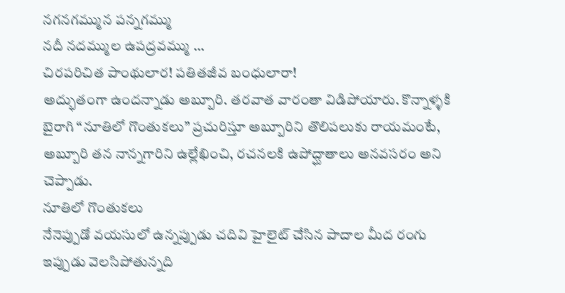నగనగమ్మున పన్నగమ్ము
నదీ నదమ్ముల ఉపద్రవమ్ము …
చిరపరిచిత పాంథులార! పతితజీవ బంధులారా!
అద్భుతంగా ఉందన్నాడు అబ్బూరి. తరవాత వారంతా విడిపోయారు. కొన్నాళ్ళకి బైరాగి “నూతిలో గొంతుకలు” ప్రచురిస్తూ అబ్బూరిని తొలిపలుకు రాయమంటే, అబ్బూరి తన నాన్నగారిని ఉల్లేఖించి, రచనలకి ఉపోద్ఘాతాలు అనవసరం అని చెప్పాడు.
నూతిలో గొంతుకలు
నేనెప్పుడో వయసులో ఉన్నప్పుడు చదివి హైలైట్ చేసిన పాదాల మీద రంగు ఇప్పుడు వెలసిపోతున్నది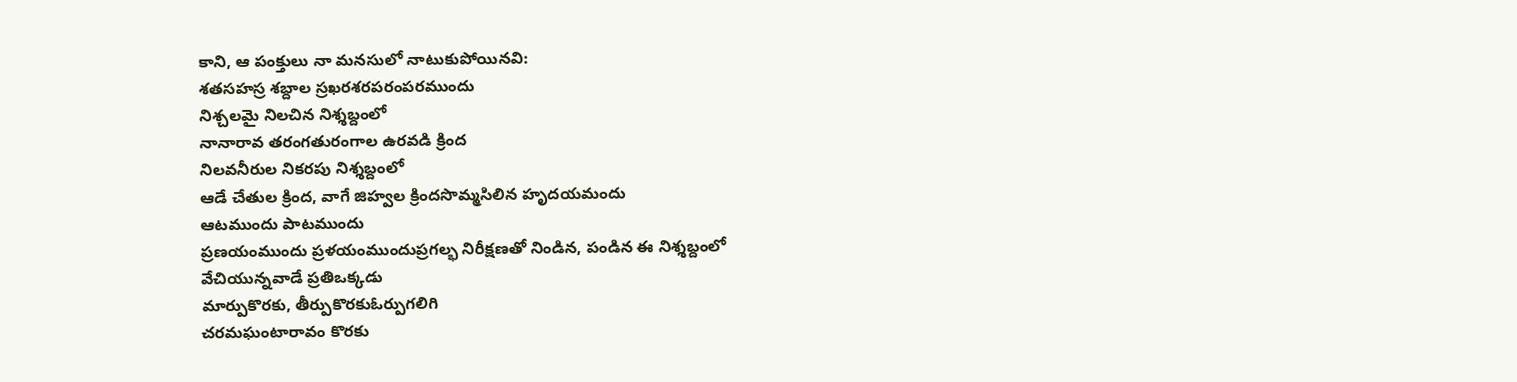కాని, ఆ పంక్తులు నా మనసులో నాటుకుపోయినవి:
శతసహస్ర శబ్దాల స్రఖరశరపరంపరముందు
నిశ్చలమై నిలచిన నిశ్శబ్దంలో
నానారావ తరంగతురంగాల ఉరవడి క్రింద
నిలవనీరుల నికరపు నిశ్శబ్దంలో
ఆడే చేతుల క్రింద, వాగే జిహ్వల క్రిందసొమ్మసిలిన హృదయమందు
ఆటముందు పాటముందు
ప్రణయంముందు ప్రళయంముందుప్రగల్భ నిరీక్షణతో నిండిన, పండిన ఈ నిశ్శబ్దంలో
వేచియున్నవాడే ప్రతిఒక్కడు
మార్పుకొరకు, తీర్పుకొరకుఓర్పుగలిగి
చరమఘంటారావం కొరకు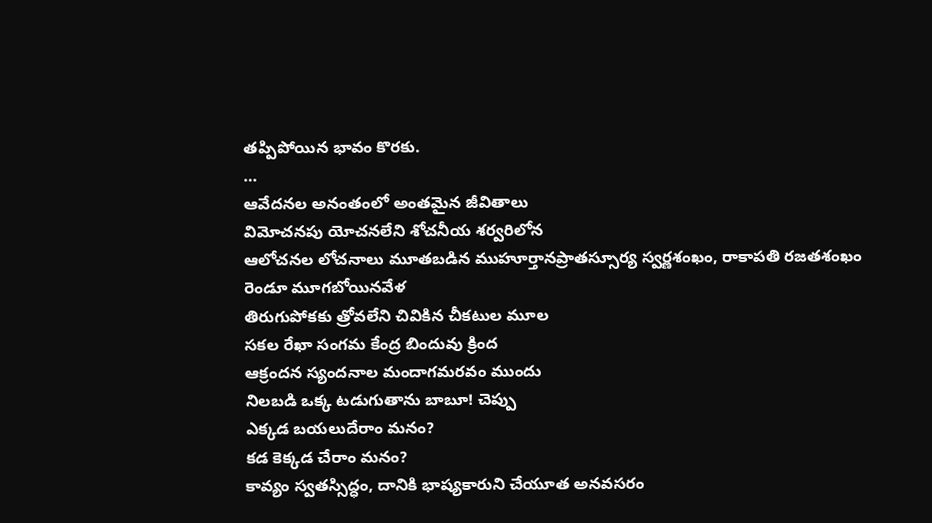తప్పిపోయిన భావం కొరకు.
…
ఆవేదనల అనంతంలో అంతమైన జీవితాలు
విమోచనపు యోచనలేని శోచనీయ శర్వరిలోన
ఆలోచనల లోచనాలు మూతబడిన ముహూర్తానప్రాతస్సూర్య స్వర్ణశంఖం, రాకాపతి రజతశంఖం
రెండూ మూగబోయినవేళ
తిరుగుపోకకు త్రోవలేని చివికిన చీకటుల మూల
సకల రేఖా సంగమ కేంద్ర బిందువు క్రింద
ఆక్రందన స్యందనాల మందాగమరవం ముందు
నిలబడి ఒక్క టడుగుతాను బాబూ! చెప్పు
ఎక్కడ బయలుదేరాం మనం?
కడ కెక్కడ చేరాం మనం?
కావ్యం స్వతస్సిద్ధం, దానికి భాష్యకారుని చేయూత అనవసరం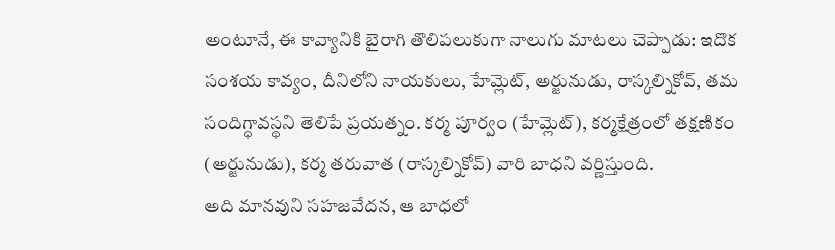అంటూనే, ఈ కావ్యానికి బైరాగి తొలిపలుకుగా నాలుగు మాటలు చెప్పాడు: ఇదొక సంశయ కావ్యం, దీనిలోని నాయకులు, హేమ్లెట్, అర్జునుడు, రాస్కల్నికోవ్, తమ సందిగ్ధావస్థని తెలిపే ప్రయత్నం. కర్మ పూర్వం (హేమ్లెట్), కర్మక్షేత్రంలో తక్షణికం (అర్జునుడు), కర్మ తరువాత (రాస్కల్నికోవ్) వారి బాధని వర్ణిస్తుంది.
అది మానవుని సహజవేదన, ఆ బాధలో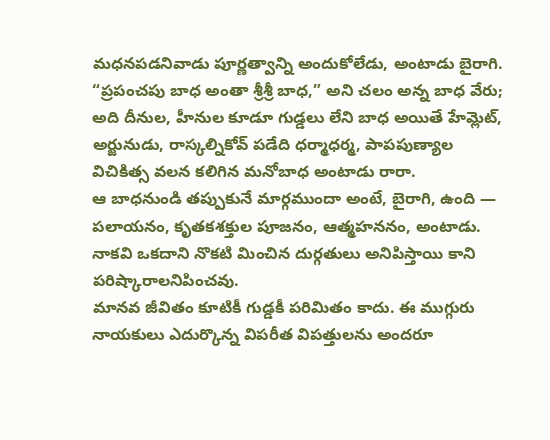మధనపడనివాడు పూర్ణత్వాన్ని అందుకోలేడు, అంటాడు బైరాగి. “ప్రపంచపు బాధ అంతా శ్రీశ్రీ బాధ,” అని చలం అన్న బాధ వేరు; అది దీనుల, హీనుల కూడూ గుడ్డలు లేని బాధ అయితే హేమ్లెట్, అర్జునుడు, రాస్కల్నికోవ్ పడేది ధర్మాధర్మ, పాపపుణ్యాల విచికిత్స వలన కలిగిన మనోబాధ అంటాడు రారా.
ఆ బాధనుండి తప్పుకునే మార్గముందా అంటే, బైరాగి, ఉంది — పలాయనం, కృతకశక్తుల పూజనం, ఆత్మహననం, అంటాడు. నాకవి ఒకదాని నొకటి మించిన దుర్గతులు అనిపిస్తాయి కాని పరిష్కారాలనిపించవు.
మానవ జీవితం కూటికీ గుడ్డకీ పరిమితం కాదు. ఈ ముగ్గురు నాయకులు ఎదుర్కొన్న విపరీత విపత్తులను అందరూ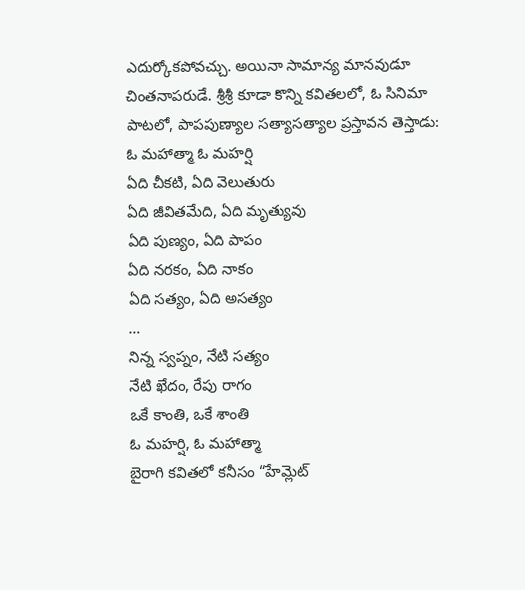ఎదుర్కోకపోవచ్చు. అయినా సామాన్య మానవుడూ చింతనాపరుడే. శ్రీశ్రీ కూడా కొన్ని కవితలలో, ఓ సినిమా పాటలో, పాపపుణ్యాల సత్యాసత్యాల ప్రస్తావన తెస్తాడు:
ఓ మహాత్మా ఓ మహర్షి
ఏది చీకటి, ఏది వెలుతురు
ఏది జీవితమేది, ఏది మృత్యువు
ఏది పుణ్యం, ఏది పాపం
ఏది నరకం, ఏది నాకం
ఏది సత్యం, ఏది అసత్యం
…
నిన్న స్వప్నం, నేటి సత్యం
నేటి ఖేదం, రేపు రాగం
ఒకే కాంతి, ఒకే శాంతి
ఓ మహర్షి, ఓ మహాత్మా
బైరాగి కవితలో కనీసం “హేమ్లెట్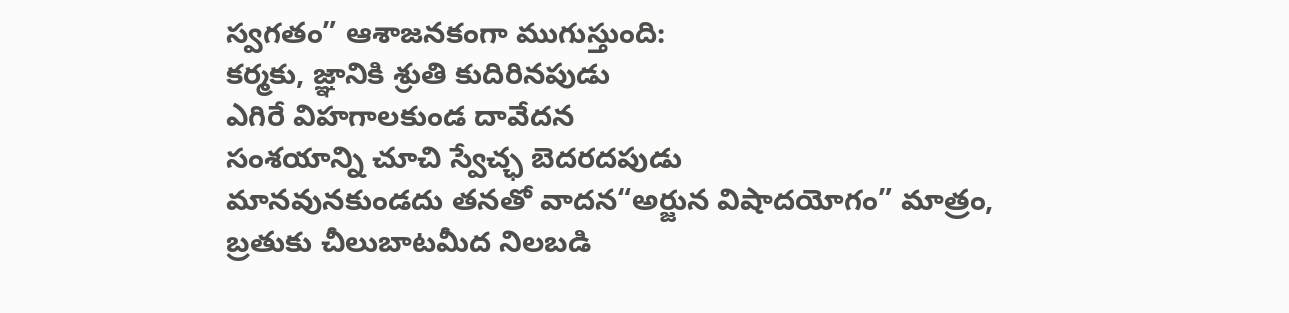స్వగతం” ఆశాజనకంగా ముగుస్తుంది:
కర్మకు, జ్ఞానికి శ్రుతి కుదిరినపుడు
ఎగిరే విహగాలకుండ దావేదన
సంశయాన్ని చూచి స్వేచ్ఛ బెదరదపుడు
మానవునకుండదు తనతో వాదన“అర్జున విషాదయోగం” మాత్రం,
బ్రతుకు చీలుబాటమీద నిలబడి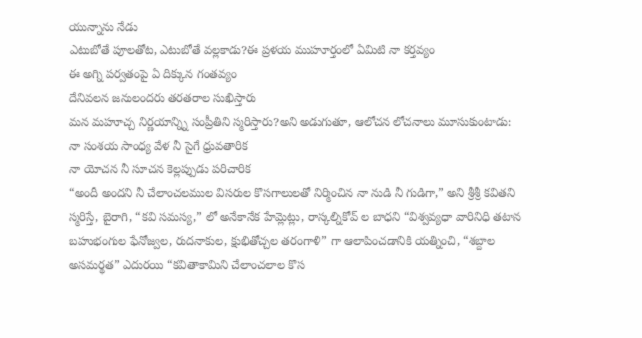యున్నాను నేడు
ఎటుబోతే పూలతోట, ఎటుబోతే వల్లకాడు?ఈ ప్రళయ ముహూర్తంలో ఏమిటి నా కర్తవ్యం
ఈ అగ్ని పర్వతంపై ఏ దిక్కున గంతవ్యం
దేనివలన జనులందరు తరతరాల సుఖిస్తారు
మన మహూచ్చ నిర్ణయాన్న్ని సంప్రీతిని స్మరిస్తారు?అని అడుగుతూ, ఆలోచన లోచనాలు మూసుకుంటాడు:
నా సంశయ సాంధ్య వేళ నీ సైగే ధ్రువతారిక
నా యోచన నీ సూచన కెల్లప్పుడు పరిచారిక
“అందీ అందని నీ చేలాంచలముల విసరుల కొసగాలులతో నిర్మించిన నా నుడి నీ గుడిగా,” అని శ్రీశ్రీ కవితని స్మరిస్తే, బైరాగి, “కవి సమస్య,” లో అనేకానేక హేమ్లెట్లు, రాస్కల్నికోవ్ ల బాధని “విశ్వవ్యధా వారినిధి తటాన బహుభంగుల ఫేనోజ్వల, రుదనాకుల, క్షుభితోచ్చల తరంగాళి” గా ఆలాపించడానికి యత్నించి, “శబ్దాల అసమర్థత” ఎదురయి “కవితాకామిని చేలాంచలాల కొస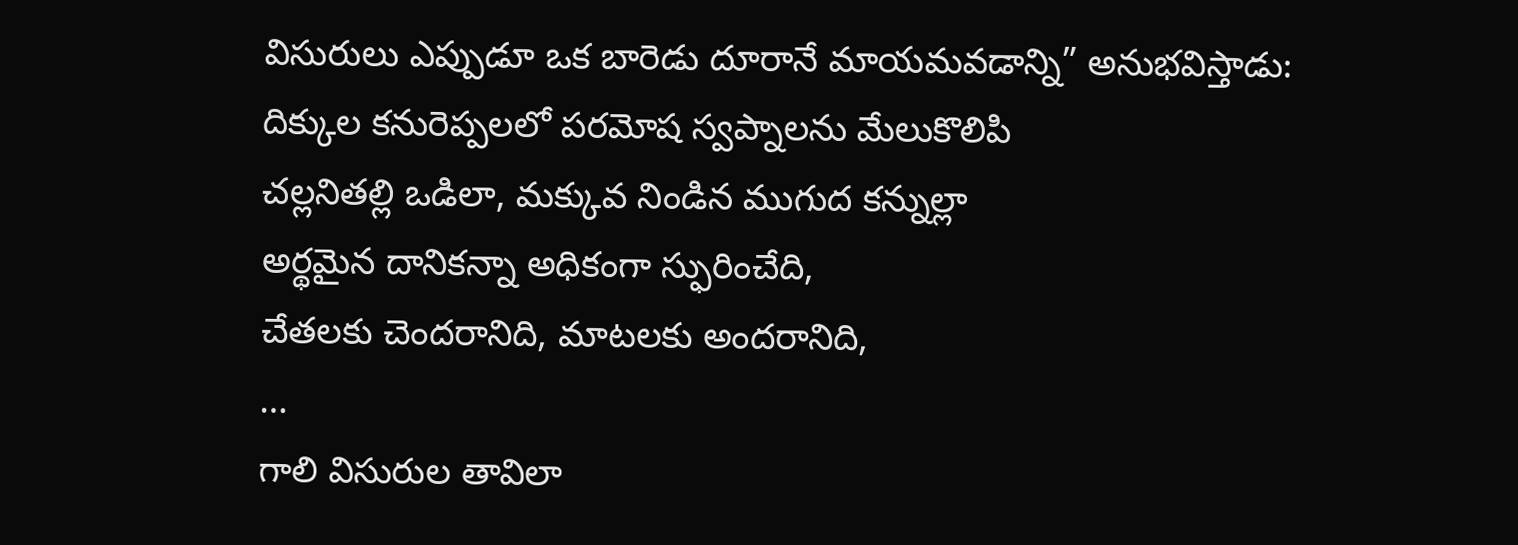విసురులు ఎప్పుడూ ఒక బారెడు దూరానే మాయమవడాన్ని” అనుభవిస్తాడు:
దిక్కుల కనురెప్పలలో పరమోష స్వప్నాలను మేలుకొలిపి
చల్లనితల్లి ఒడిలా, మక్కువ నిండిన ముగుద కన్నుల్లా
అర్థమైన దానికన్నా అధికంగా స్ఫురించేది,
చేతలకు చెందరానిది, మాటలకు అందరానిది,
…
గాలి విసురుల తావిలా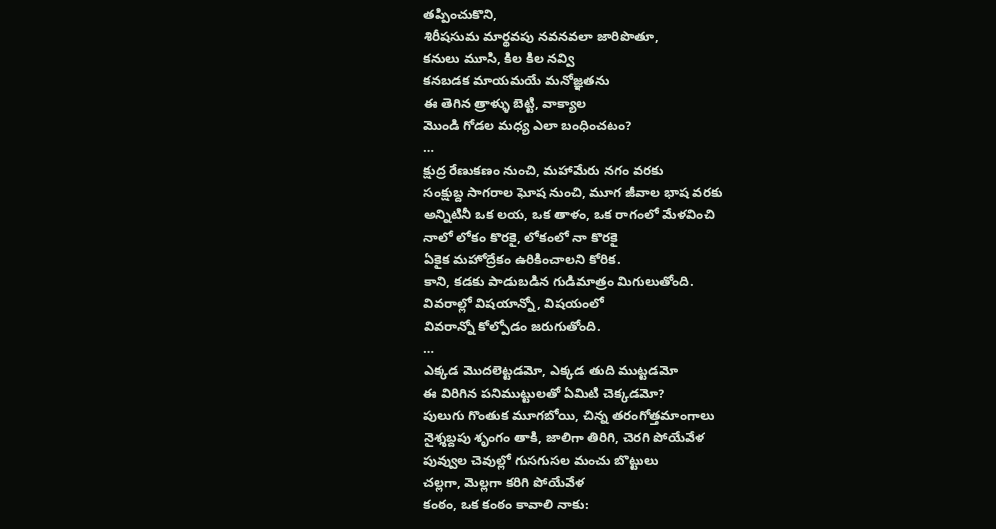తప్పించుకొని,
శిరీషసుమ మార్థవపు నవనవలా జారిపొతూ,
కనులు మూసి, కిల కిల నవ్వి
కనబడక మాయమయే మనోజ్ఞతను
ఈ తెగిన త్రాళ్ళు బెట్టి, వాక్యాల
మొండి గోడల మధ్య ఎలా బంధించటం?
…
క్షుద్ర రేణుకణం నుంచి, మహామేరు నగం వరకు
సంక్షుబ్ద సాగరాల ఘోష నుంచి, మూగ జీవాల భాష వరకు
అన్నిటినీ ఒక లయ, ఒక తాళం, ఒక రాగంలో మేళవించి
నాలో లోకం కొరకై, లోకంలో నా కొరకై
ఏకైక మహోద్రేకం ఉరికించాలని కోరిక.
కాని, కడకు పాడుబడిన గుడిమాత్రం మిగులుతోంది.
వివరాల్లో విషయాన్నో, విషయంలో
వివరాన్నో కోల్పోడం జరుగుతోంది.
…
ఎక్కడ మొదలెట్టడమో, ఎక్కడ తుది ముట్టడమో
ఈ విరిగిన పనిముట్టులతో ఏమిటి చెక్కడమో?
పులుగు గొంతుక మూగబోయి, చిన్న తరంగోత్తమాంగాలు
నైశ్శబ్దపు శృంగం తాకి, జాలిగా తిరిగి, చెరగి పోయేవేళ
పువ్వుల చెవుల్లో గుసగుసల మంచు బొట్టులు
చల్లగా, మెల్లగా కరిగి పోయేవేళ
కంఠం, ఒక కంఠం కావాలి నాకు: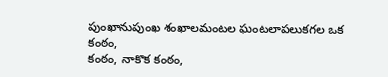పుంఖానుపుంఖ శంఖాలమంటల ఘంటలాపలుకగల ఒక కంఠం,
కంఠం, నాకొక కంఠం,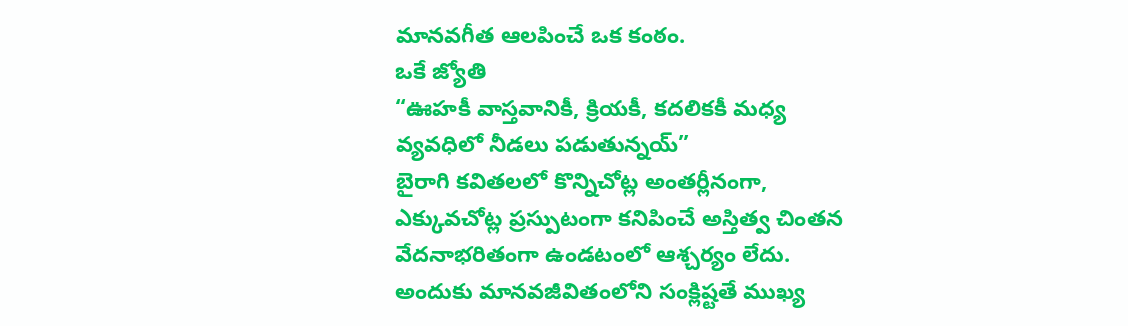మానవగీత ఆలపించే ఒక కంఠం.
ఒకే జ్యోతి
“ఊహకీ వాస్తవానికీ, క్రియకీ, కదలికకీ మధ్య వ్యవధిలో నీడలు పడుతున్నయ్”
బైరాగి కవితలలో కొన్నిచోట్ల అంతర్లీనంగా, ఎక్కువచోట్ల ప్రస్పుటంగా కనిపించే అస్తిత్వ చింతన వేదనాభరితంగా ఉండటంలో ఆశ్చర్యం లేదు. అందుకు మానవజీవితంలోని సంక్లిష్టతే ముఖ్య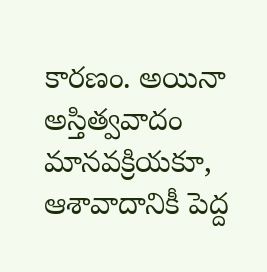కారణం. అయినా అస్తిత్వవాదం మానవక్రియకూ, ఆశావాదానికీ పెద్ద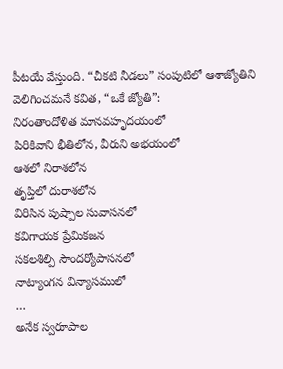పీటయే వేస్తుంది. “చీకటి నీడలు” సంపుటిలో ఆశాజ్యోతిని వెలిగించమనే కవిత, “ఒకే జ్యోతి”:
నిరంతాందోళిత మానవహృదయంలో
పిరికివాని భీతిలోన, వీరుని అభయంలో
ఆశలో నిరాశలోన
తృప్తిలో దురాశలోన
విరిసిన పుష్పాల సువాసనలో
కవిగాయక ప్రేమికజన
సకలశిల్పి సౌందర్యోపాసనలో
నాట్యాంగన విన్యాసములో
…
అనేక స్వరూపాల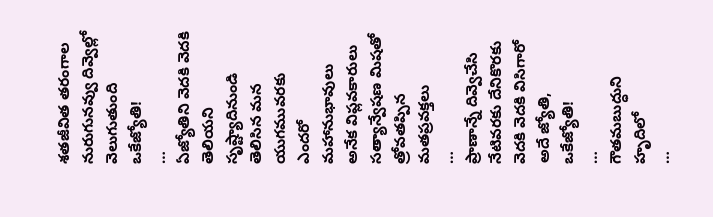శతజీవిత తరంగాల
నురుగునవ్వు దివ్వెల్లో
వెలుగుతుంది ఒకేజ్యోతి!
…
ఏజ్యోతిని వెదకి వెదకి
తెలియని సృష్ట్యాదినుండి
తెలిసిన మన యుగమువరకు
ఎందరో మహానుభావులు
అనేక విప్లవకారులు
సత్యాన్వేషణ మిషతో
త్రోవతప్పిన మతప్రవక్తలు
…
ప్రాణాన్నే దివ్వెచేసి
నేటివరకు దేనికొరకు
వెదకి వెదకి విసిగారో
అదే జ్యోతి, ఒకేజ్యోతి!
…
గౌతమబుద్ధుని హృదిలో
…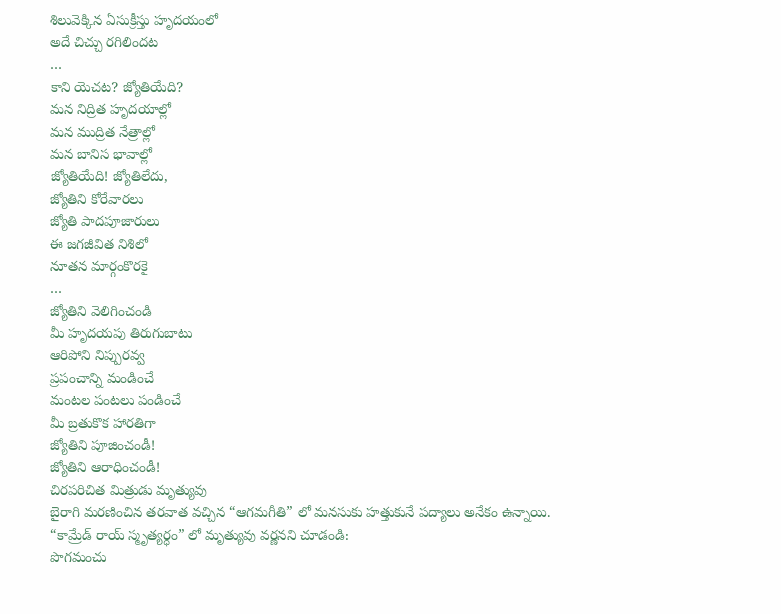శిలువెక్కిన ఏసుక్రీస్తు హృదయంలో
అదే చిచ్చు రగిలిందట
…
కాని యెచట? జ్యోతియేది?
మన నిద్రిత హృదయాల్లో
మన ముద్రిత నేత్రాల్లో
మన బానిస భావాల్లో
జ్యోతియేది! జ్యోతిలేదు,
జ్యోతిని కోరేవారలు
జ్యోతి పాదపూజారులు
ఈ జగజీవిత నిశిలో
నూతన మార్గంకొరకై
…
జ్యోతిని వెలిగించండి
మీ హృదయపు తిరుగుబాటు
ఆరిపోని నిప్పురవ్వ
ప్రపంచాన్ని మండించే
మంటల పంటలు పండించే
మీ బ్రతుకొక హారతిగా
జ్యోతిని పూజించండీ!
జ్యోతిని ఆరాధించండీ!
చిరపరిచిత మిత్రుడు మృత్యువు
బైరాగి మరణించిన తరవాత వచ్చిన “ఆగమగీతి” లో మనసుకు హత్తుకునే పద్యాలు అనేకం ఉన్నాయి.
“కామ్రేడ్ రాయ్ స్మృత్యర్ధం” లో మృత్యువు వర్ణనని చూడండి:
పొగమంచు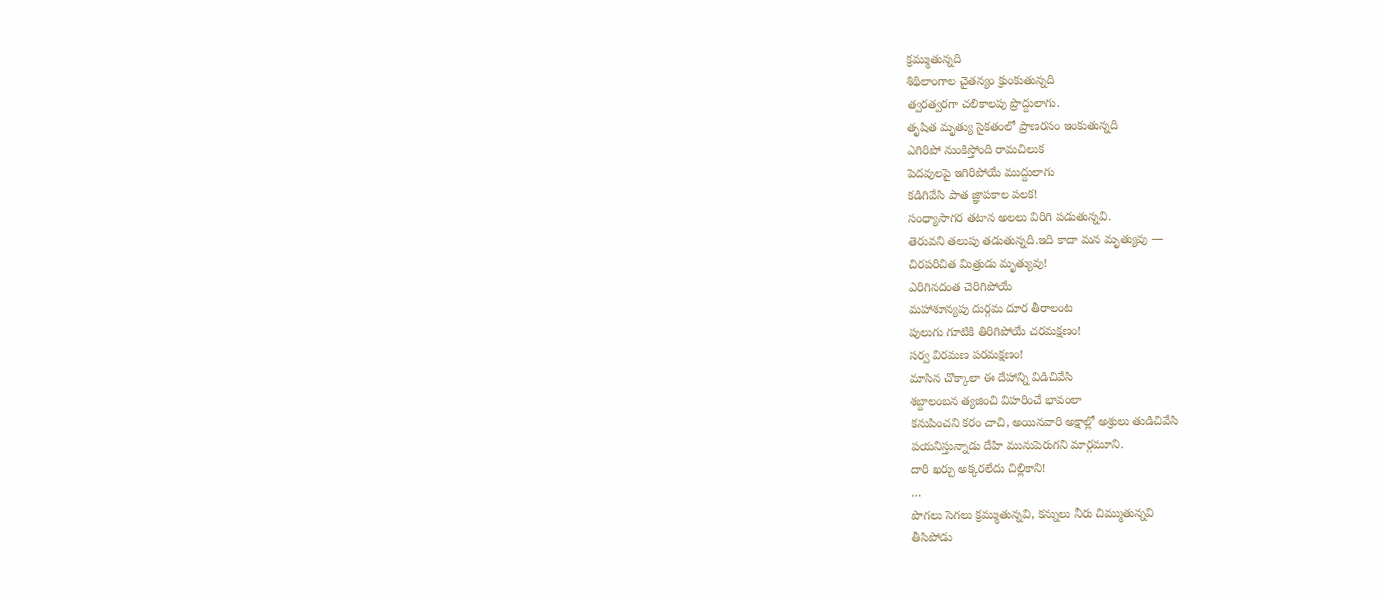క్రమ్ముతున్నది
శిథిలాంగాల చైతన్యం క్రుంకుతున్నది
త్వరత్వరగా చలికాలపు ప్రొద్దులాగు.
తృషిత మృత్యు సైకతంలో ప్రాణరసం ఇంకుతున్నది
ఎగిరిపో నుంకిస్తోంది రామచిలుక
పెదవులపై ఇగిరిపోయే ముద్దులాగు
కడిగివేసి పాత జ్ఞాపకాల పలక!
సంధ్యాసాగర తటాన అలలు విరిగి పడుతున్నవి.
తెరువని తలుపు తడుతున్నది.ఇది కాదా మన మృత్యువు —
చిరపరిచిత మిత్రుడు మృత్యువు!
ఎరిగినదంత చెరిగిపోయే
మహాశూన్యపు దుర్గమ దూర తీరాలంట
పులుగు గూటికి తిరిగిపోయే చరమక్షణం!
సర్వ విరమణ పరమక్షణం!
మాసిన చొక్కాలా ఈ దేహాన్ని విడిచివేసి
శబ్దాలంబన త్యజించి విహరించే భావంలా
కనుపించని కరం చాచి, అయినవారి అక్షాల్లో అశ్రులు తుడిచివేసి
పయనిస్తున్నాడు దేహి మునుపెరుగని మార్గమూని.
దారి ఖర్చు అక్కరలేదు చిల్లికాని!
…
పొగలు సెగలు క్రమ్ముతున్నవి, కన్నులు నీరు చిమ్ముతున్నవి
తీసిపోడు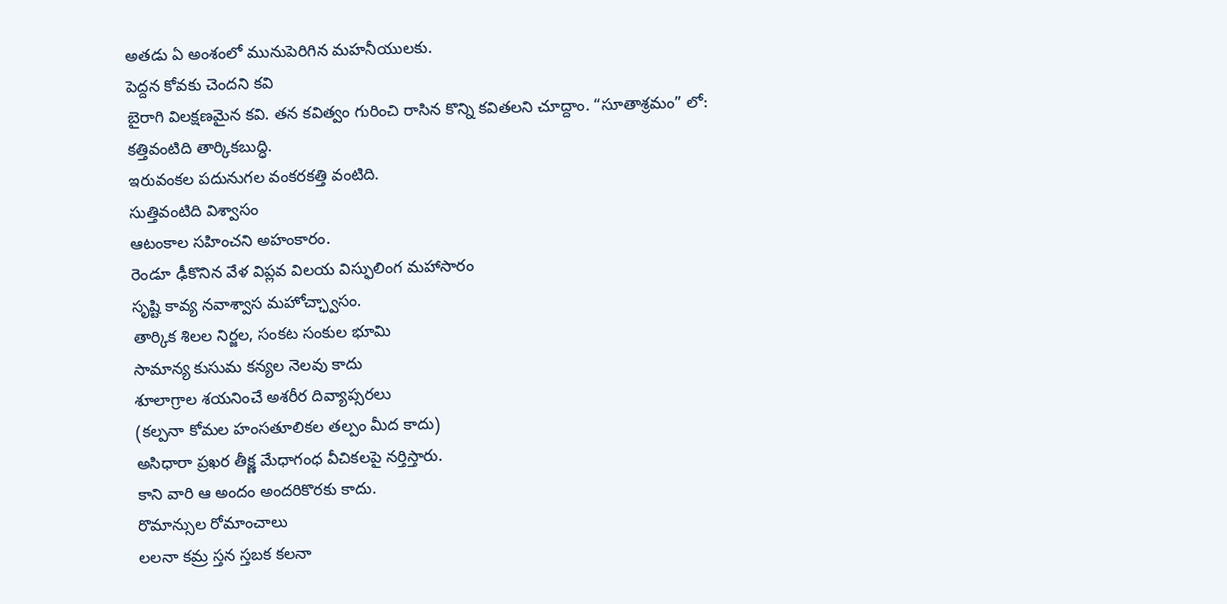అతడు ఏ అంశంలో మునుపెరిగిన మహనీయులకు.
పెద్దన కోవకు చెందని కవి
బైరాగి విలక్షణమైన కవి. తన కవిత్వం గురించి రాసిన కొన్ని కవితలని చూద్దాం. “సూతాశ్రమం” లో:
కత్తివంటిది తార్కికబుద్ధి.
ఇరువంకల పదునుగల వంకరకత్తి వంటిది.
సుత్తివంటిది విశ్వాసం
ఆటంకాల సహించని అహంకారం.
రెండూ ఢీకొనిన వేళ విప్లవ విలయ విస్ఫులింగ మహాసారం
సృష్టి కావ్య నవాశ్వాస మహోచ్ఛ్వాసం.
తార్కిక శిలల నిర్జల, సంకట సంకుల భూమి
సామాన్య కుసుమ కన్యల నెలవు కాదు
శూలాగ్రాల శయనించే అశరీర దివ్యాప్సరలు
(కల్పనా కోమల హంసతూలికల తల్పం మీద కాదు)
అసిధారా ప్రఖర తీక్ష్ణ మేధాగంధ వీచికలపై నర్తిస్తారు.
కాని వారి ఆ అందం అందరికొరకు కాదు.
రొమాన్సుల రోమాంచాలు
లలనా కమ్ర స్తన స్తబక కలనా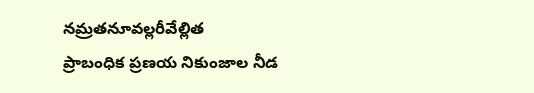నమ్రతనూవల్లరీవేల్లిత
ప్రాబంధిక ప్రణయ నికుంజాల నీడ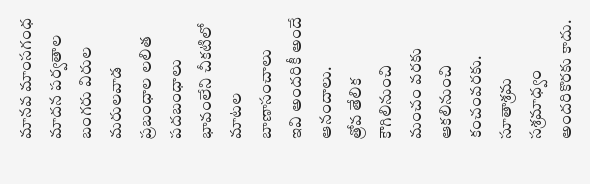మానవ మాంసగంధ మాదన పర్వతాల బంగరు విరుల మరులవాడ
ప్రబంధాల లలిత పదబంధాలు
భావంలేని చీకటిలో మాటల బాణాసంచాలు
ఇవి అందరికీ అందే ఆనందాలు.
త్రోవ తేలిక కౌగిలినుంచి మంచం వరకు
ఆకలినుంచి కంచంవరకు.
సూతాశ్రమ సశ్రమాధ్వం అందరికొరకు కాదు.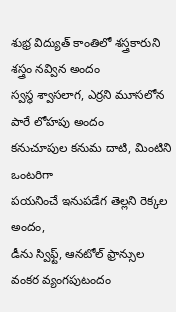శుభ్ర విద్యుత్ కాంతిలో శస్త్రకారుని శస్త్రం నవ్విన అందం
స్వస్థ శ్వాసలాగ, ఎర్రని మూసలోన పారే లోహపు అందం
కనుచూపుల కనుమ దాటి, మింటిని ఒంటరిగా
పయనించే ఇనుపడేగ తెల్లని రెక్కల అందం,
డీను స్విఫ్ట్, ఆనటోల్ ఫ్రాన్సుల వంకర వ్యంగపుటందం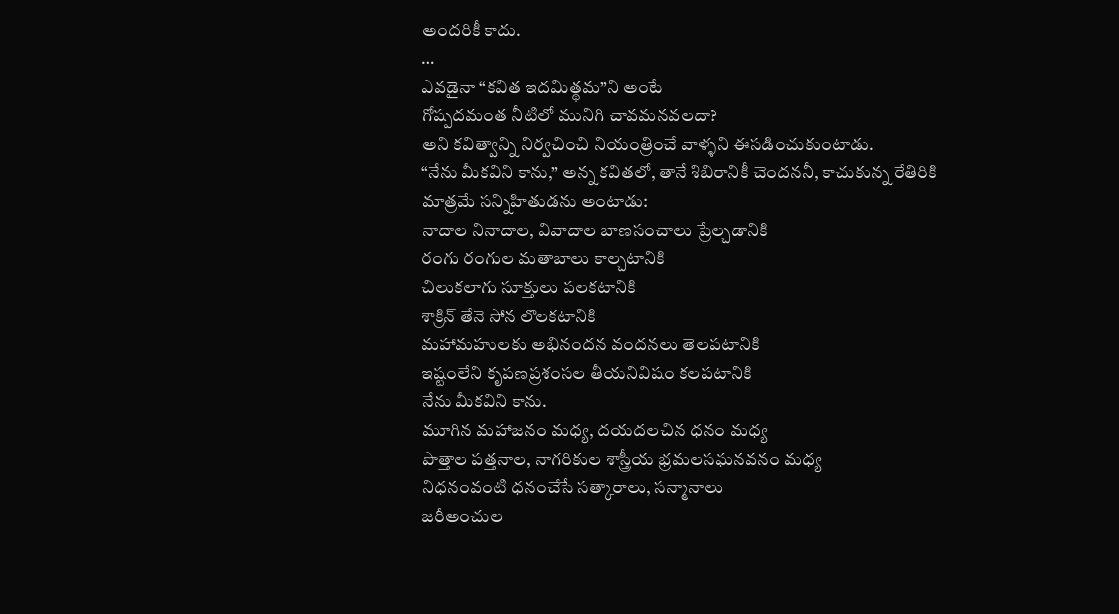అందరికీ కాదు.
…
ఎవడైనా “కవిత ఇదమిత్థమ”ని అంటే
గోష్పదమంత నీటిలో మునిగి చావమనవలదా?
అని కవిత్వాన్ని నిర్వచించి నియంత్రించే వాళ్ళని ఈసడించుకుంటాడు.
“నేను మీకవిని కాను,” అన్న కవితలో, తానే శిబిరానికీ చెందననీ, కాచుకున్న రేతిరికి మాత్రమే సన్నిహితుడను అంటాడు:
నాదాల నినాదాల, వివాదాల బాణసంచాలు ప్రేల్చడానికి
రంగు రంగుల మతాబాలు కాల్చటానికి
చిలుకలాగు సూక్తులు పలకటానికి
శాక్రిన్ తేనె సోన లొలకటానికి
మహామహులకు అభినందన వందనలు తెలపటానికి
ఇష్టంలేని కృపణప్రశంసల తీయనివిషం కలపటానికి
నేను మీకవిని కాను.
మూగిన మహాజనం మధ్య, దయదలచిన ధనం మధ్య
పొత్తాల పత్తనాల, నాగరికుల శాస్త్రీయ భ్రమలసఘనవనం మధ్య
నిధనంవంటి ధనంచేసే సత్కారాలు, సన్మానాలు
జరీఅంచుల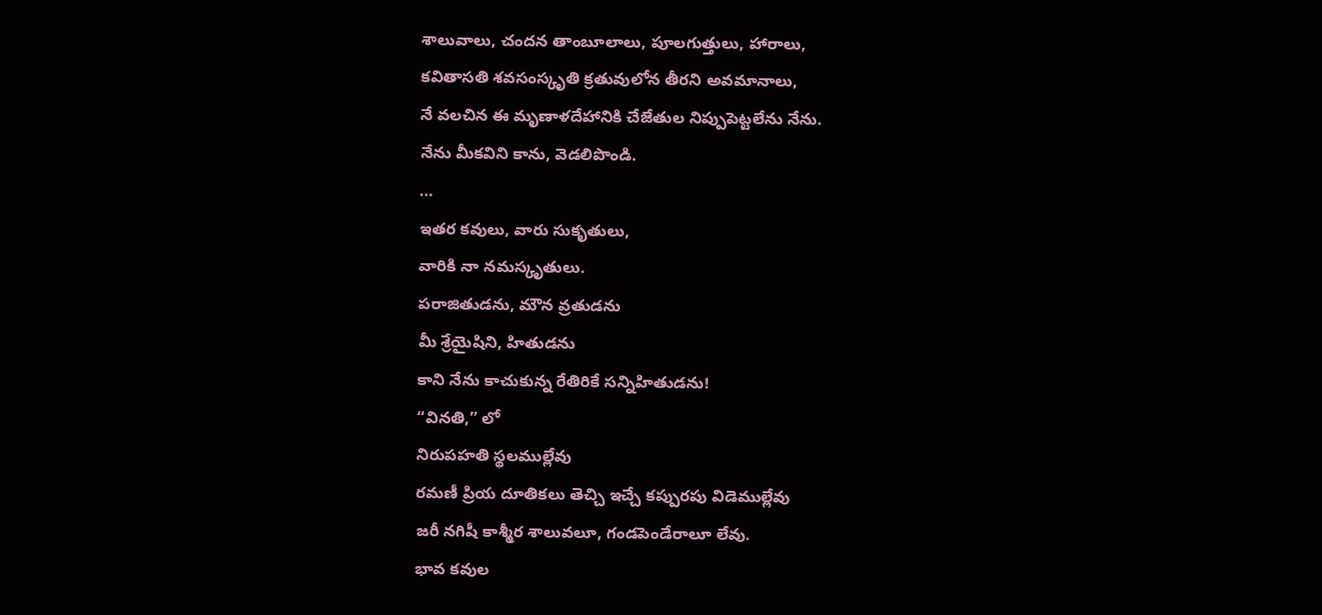శాలువాలు, చందన తాంబూలాలు, పూలగుత్తులు, హారాలు,
కవితాసతి శవసంస్కృతి క్రతువులోన తీరని అవమానాలు,
నే వలచిన ఈ మృణాళదేహానికి చేజేతుల నిప్పుపెట్టలేను నేను.
నేను మీకవిని కాను, వెడలిపొండి.
…
ఇతర కవులు, వారు సుకృతులు,
వారికి నా నమస్కృతులు.
పరాజితుడను, మౌన వ్రతుడను
మీ శ్రేయైషిని, హితుడను
కాని నేను కాచుకున్న రేతిరికే సన్నిహితుడను!
“వినతి,” లో
నిరుపహతి స్థలముల్లేవు
రమణీ ప్రియ దూతికలు తెచ్చి ఇచ్చే కప్పురపు విడెముల్లేవు
జరీ నగిషీ కాశ్మీర శాలువలూ, గండపెండేరాలూ లేవు.
భావ కవుల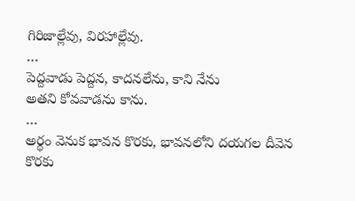గిరిజాల్లేవు, విరహాల్లేవు.
…
పెద్దవాడు పెద్దన, కాదనలేను, కాని నేను
అతని కోవవాడను కాను.
…
అర్థం వెనుక భావన కొరకు, భావనలోని దయగల దీవెన కొరకు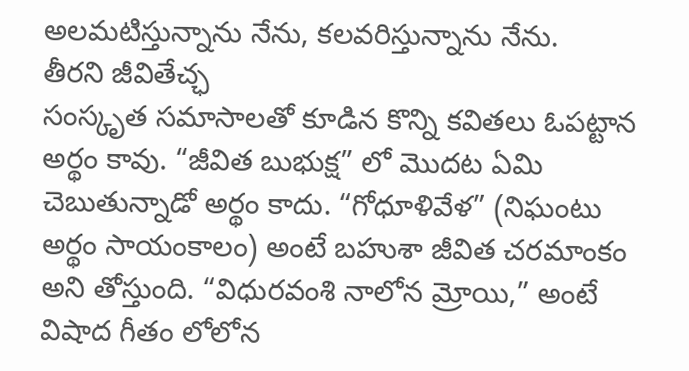అలమటిస్తున్నాను నేను, కలవరిస్తున్నాను నేను.
తీరని జీవితేచ్ఛ
సంస్కృత సమాసాలతో కూడిన కొన్ని కవితలు ఓపట్టాన అర్థం కావు. “జీవిత బుభుక్ష” లో మొదట ఏమి చెబుతున్నాడో అర్థం కాదు. “గోధూళివేళ” (నిఘంటు అర్థం సాయంకాలం) అంటే బహుశా జీవిత చరమాంకం అని తోస్తుంది. “విధురవంశి నాలోన మ్రోయి,” అంటే విషాద గీతం లోలోన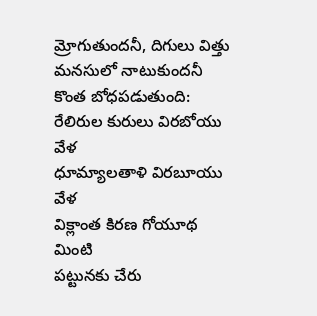మ్రోగుతుందనీ, దిగులు విత్తు మనసులో నాటుకుందనీ కొంత బోధపడుతుంది:
రేలిరుల కురులు విరబోయు వేళ
ధూమ్యాలతాళి విరబూయు వేళ
విక్లాంత కిరణ గోయూథ మింటి
పట్టునకు చేరు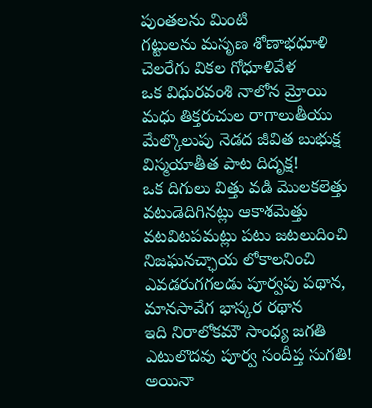పుంతలను మింటి
గట్టులను మసృణ శోణాభధూళి
చెలరేగు వికల గోధూళివేళ
ఒక విధురవంశి నాలోన మ్రోయి
మధు తిక్తరుచుల రాగాలుతీయు
మేల్కొలుపు నెడద జీవిత బుభుక్ష
విస్మయాతీత పాట దిదృక్ష!
ఒక దిగులు విత్తు వడి మొలకలెత్తు
వటుడెదిగినట్లు ఆకాశమెత్తు
వటవిటపమట్లు పటు జటలుదించి
నిజఘనచ్ఛాయ లోకాలనించి
ఎవడరుగగలడు పూర్వపు పథాన,
మానసావేగ భాస్కర రథాన
ఇది నిరాలోకమౌ సాంధ్య జగతి
ఎటులొదవు పూర్వ సందీప్త సుగతి!
అయినా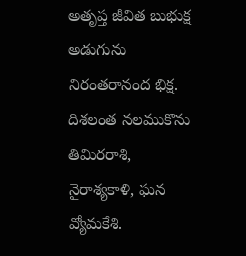అతృప్త జీవిత బుభుక్ష
అడుగును నిరంతరానంద భిక్ష.
దిశలంత నలముకొను తిమిరరాశి,
నైరాశ్యకాళి, ఘన వ్యోమకేశి.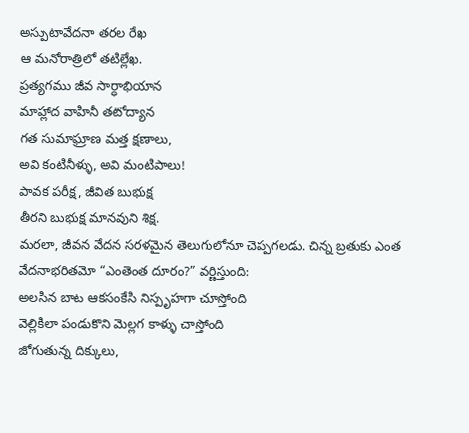అస్పుటావేదనా తరల రేఖ
ఆ మనోరాత్రిలో తటిల్లేఖ.
ప్రత్యగము జీవ సార్ధాభియాన
మాహ్లాద వాహినీ తటోద్యాన
గత సుమాఘ్రాణ మత్త క్షణాలు,
అవి కంటినీళ్ళు, అవి మంటిపాలు!
పావక పరీక్ష, జీవిత బుభుక్ష
తీరని బుభుక్ష మానవుని శిక్ష.
మరలా, జీవన వేదన సరళమైన తెలుగులోనూ చెప్పగలడు. చిన్న బ్రతుకు ఎంత వేదనాభరితమో “ఎంతెంత దూరం?” వర్ణిస్తుంది:
అలసిన బాట ఆకసంకేసి నిస్పృహగా చూస్తోంది
వెల్లికిలా పండుకొని మెల్లగ కాళ్ళు చాస్తోంది
జోగుతున్న దిక్కులు,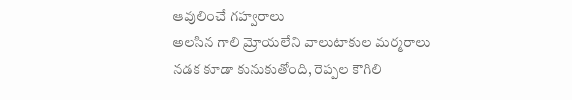ఆవులించే గహ్వరాలు
అలసిన గాలి మ్రోయలేని వాలుటాకుల మర్మరాలు
నడక కూడా కునుకుతోంది, రెప్పల కౌగిలి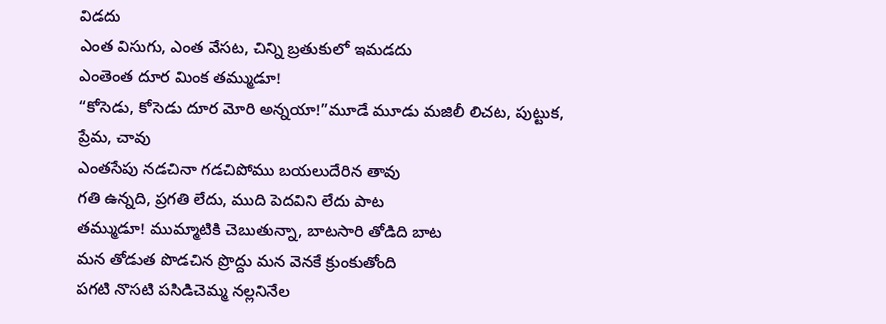విడదు
ఎంత విసుగు, ఎంత వేసట, చిన్ని బ్రతుకులో ఇమడదు
ఎంతెంత దూర మింక తమ్ముడూ!
“కోసెడు, కోసెడు దూర మోరి అన్నయా!”మూడే మూడు మజిలీ లిచట, పుట్టుక, ప్రేమ, చావు
ఎంతసేపు నడచినా గడచిపోము బయలుదేరిన తావు
గతి ఉన్నది, ప్రగతి లేదు, ముది పెదవిని లేదు పాట
తమ్ముడూ! ముమ్మాటికి చెబుతున్నా, బాటసారి తోడిది బాట
మన తోడుత పొడచిన ప్రొద్దు మన వెనకే క్రుంకుతోంది
పగటి నొసటి పసిడిచెమ్మ నల్లనినేల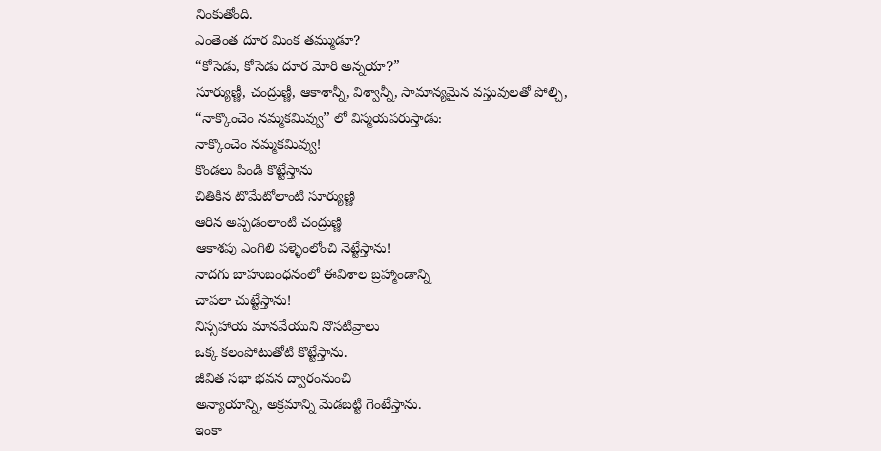నింకుతోంది.
ఎంతెంత దూర మింక తమ్ముడూ?
“కోసెడు, కోసెడు దూర మోరి అన్నయా?”
సూర్యుణ్ణీ, చంద్రుణ్ణీ, ఆకాశాన్నీ, విశ్వాన్నీ, సామాన్యమైన వస్తువులతో పోల్చి, “నాక్కొంచెం నమ్మకమివ్వు” లో విస్మయపరుస్తాడు:
నాక్కొంచెం నమ్మకమివ్వు!
కొండలు పిండి కొట్టేస్తాను
చితికిన టొమేటోలాంటి సూర్యుణ్ణి
ఆరిన అప్పడంలాంటి చంద్రుణ్ణి
ఆకాశపు ఎంగిలి పళ్ళెంలోంచి నెట్టేస్తాను!
నాదగు బాహుబంధనంలో ఈవిశాల బ్రహ్మాండాన్ని
చాపలా చుట్టేస్తాను!
నిస్సహాయ మానవేయుని నొసటివ్రాలు
ఒక్క కలంపోటుతోటి కొట్టేస్తాను.
జీవిత సభా భవన ద్వారంనుంచి
అన్యాయాన్ని, అక్రమాన్ని మెడబట్టి గెంటేస్తాను.
ఇంకా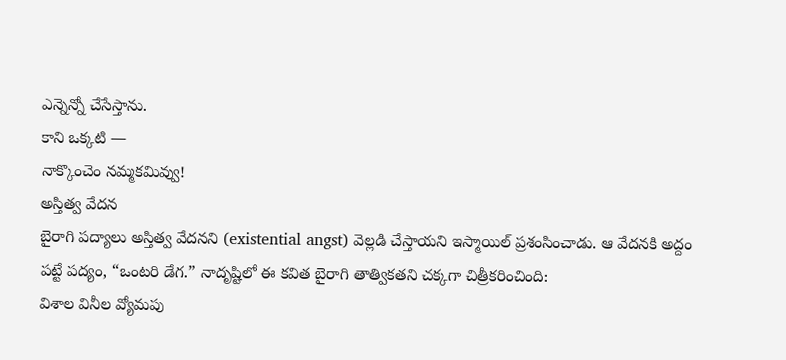ఎన్నెన్నో చేసేస్తాను.
కాని ఒక్కటి —
నాక్కొంచెం నమ్మకమివ్వు!
అస్తిత్వ వేదన
బైరాగి పద్యాలు అస్తిత్వ వేదనని (existential angst) వెల్లడి చేస్తాయని ఇస్మాయిల్ ప్రశంసించాడు. ఆ వేదనకి అద్దం పట్టే పద్యం, “ఒంటరి డేగ.” నాదృష్టిలో ఈ కవిత బైరాగి తాత్వికతని చక్కగా చిత్రీకరించింది:
విశాల వినీల వ్యోమపు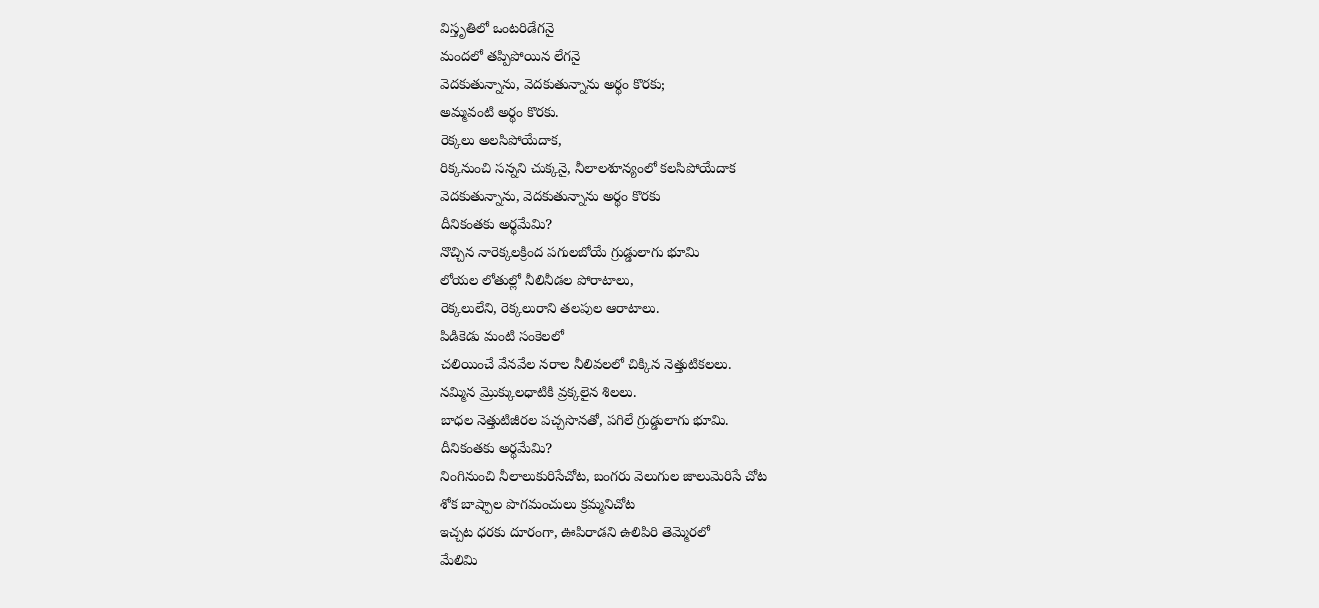విస్తృతిలో ఒంటరిడేగనై
మందలో తప్పిపోయిన లేగనై
వెదకుతున్నాను, వెదకుతున్నాను అర్థం కొరకు;
అమ్మవంటి అర్థం కొరకు.
రెక్కలు అలసిపోయేదాక,
రిక్కనుంచి సన్నని చుక్కనై, నీలాలశూన్యంలో కలసిపోయేదాక
వెదకుతున్నాను, వెదకుతున్నాను అర్థం కొరకు
దీనికంతకు అర్థమేమి?
నొచ్చిన నారెక్కలక్రింద పగులబోయే గ్రుడ్డులాగు భూమి
లోయల లోతుల్లో నీలినీడల పోరాటాలు,
రెక్కలులేని, రెక్కలురాని తలపుల ఆరాటాలు.
పిడికెడు మంటి సంకెలలో
చలియించే వేనవేల నరాల నీలివలలో చిక్కిన నెత్తుటికలలు.
నమ్మిన మ్రొక్కులధాటికి వ్రక్కలైన శిలలు.
బాధల నెత్తుటిజీరల పచ్చసొనతో, పగిలే గ్రుడ్డులాగు భూమి.
దీనికంతకు అర్థమేమి?
నింగినుంచి నీలాలుకురిసేచోట, బంగరు వెలుగుల జాలుమెరిసే చోట
శోక బాష్పాల పొగమంచులు క్రమ్మనిచోట
ఇచ్చట ధరకు దూరంగా, ఊపిరాడని ఉలిపిరి తెమ్మెరలో
మేలిమి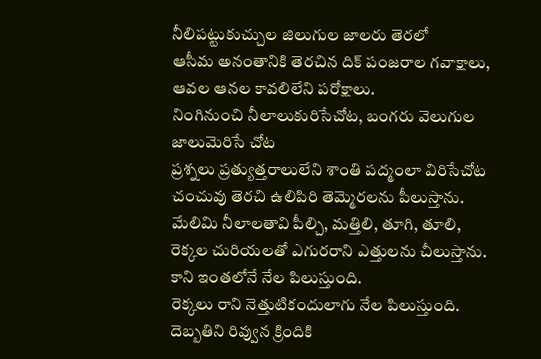నీలిపట్టుకుచ్చుల జిలుగుల జాలరు తెరలో
ఆసీమ అనంతానికి తెరచిన దిక్ పంజరాల గవాక్షాలు,
ఆవల ఆనల కావలిలేని పరోక్షాలు.
నింగినుంచి నీలాలుకురిసేచోట, బంగరు వెలుగుల జాలుమెరిసే చోట
ప్రశ్నలు ప్రత్యుత్తరాలులేని శాంతి పద్మంలా విరిసేచోట
చంచువు తెరచి ఉలిపిరి తెమ్మెరలను పీలుస్తాను.
మేలిమి నీలాలతావి పీల్చి, మత్తిలి, తూగి, తూలి,
రెక్కల చురియలతో ఎగురరాని ఎత్తులను చీలుస్తాను.
కాని ఇంతలోనే నేల పిలుస్తుంది.
రెక్కలు రాని నెత్తుటికందులాగు నేల పిలుస్తుంది.
దెబ్బతిని రివ్వున క్రిందికి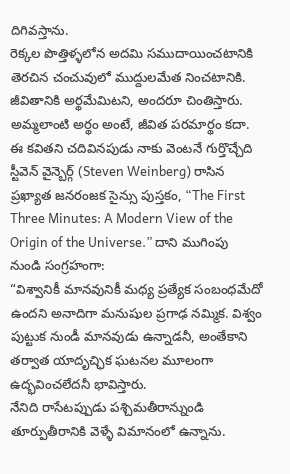దిగివస్తాను.
రెక్కల పొత్తిళ్ళలోన అదమి సముదాయించటానికి
తెరచిన చంచువులో ముద్దులమేత నించటానికి.
జీవితానికి అర్థమేమిటని, అందరూ చింతిస్తారు. అమ్మలాంటి అర్థం అంటే, జీవిత పరమార్థం కదా. ఈ కవితని చదివినపుడు నాకు వెంటనే గుర్తొచ్చేది స్టీవెన్ వైన్బెర్గ్ (Steven Weinberg) రాసిన ప్రఖ్యాత జనరంజక సైన్సు పుస్తకం, “The First Three Minutes: A Modern View of the Origin of the Universe.” దాని ముగింపు నుండి సంగ్రహంగా:
“విశ్వానికీ మానవునికీ మధ్య ప్రత్యేక సంబంధమేదో ఉందని అనాదిగా మనుషుల ప్రగాఢ నమ్మిక. విశ్వం పుట్టుక నుండీ మానవుడు ఉన్నాడనీ, అంతేకాని తర్వాత యాదృచ్ఛిక ఘటనల మూలంగా ఉద్భవించలేదనీ భావిస్తారు.
నేనిది రాసేటప్పుడు పశ్చిమతీరాన్నుండి తూర్పుతీరానికి వెళ్ళే విమానంలో ఉన్నాను.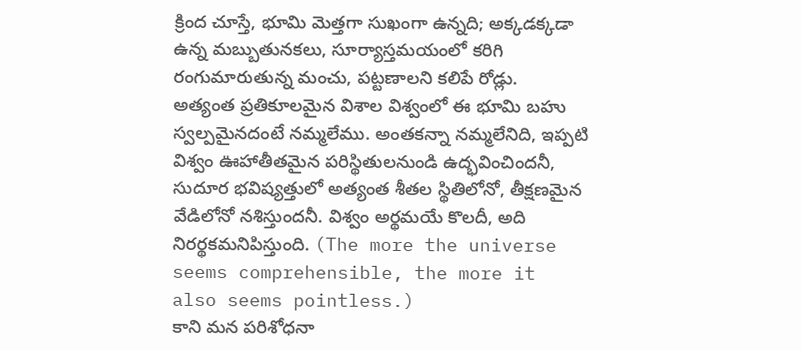క్రింద చూస్తే, భూమి మెత్తగా సుఖంగా ఉన్నది; అక్కడక్కడా ఉన్న మబ్బుతునకలు, సూర్యాస్తమయంలో కరిగి రంగుమారుతున్న మంచు, పట్టణాలని కలిపే రోడ్లు.
అత్యంత ప్రతికూలమైన విశాల విశ్వంలో ఈ భూమి బహు స్వల్పమైనదంటే నమ్మలేము. అంతకన్నా నమ్మలేనిది, ఇప్పటి విశ్వం ఊహాతీతమైన పరిస్థితులనుండి ఉద్భవించిందనీ, సుదూర భవిష్యత్తులో అత్యంత శీతల స్థితిలోనో, తీక్షణమైన వేడిలోనో నశిస్తుందనీ. విశ్వం అర్థమయే కొలదీ, అది నిరర్థకమనిపిస్తుంది. (The more the universe seems comprehensible, the more it also seems pointless.)
కాని మన పరిశోధనా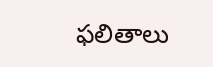ఫలితాలు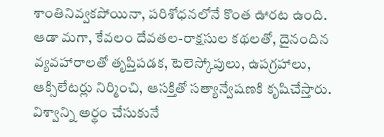శాంతినివ్వకపోయినా, పరిశోధనలోనే కొంత ఊరట ఉంది. ఆడా మగా, కేవలం దేవతల-రాక్షసుల కథలతో, దైనందిన వ్యవహారాలతో తృప్తిపడక, టెలెస్కోపులు, ఉపగ్రహాలు, ఆక్సిలేటర్లు నిర్మించి, ఆసక్తితో సత్యాన్వేషణకి కృషిచేస్తారు. విశ్వాన్ని అర్థం చేసుకునే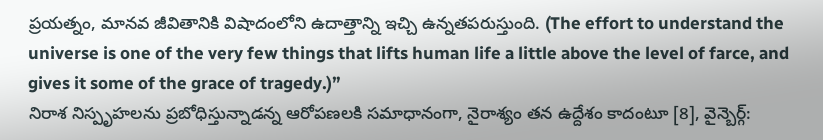ప్రయత్నం, మానవ జీవితానికి విషాదంలోని ఉదాత్తాన్ని ఇచ్చి ఉన్నతపరుస్తుంది. (The effort to understand the universe is one of the very few things that lifts human life a little above the level of farce, and gives it some of the grace of tragedy.)”
నిరాశ నిస్పృహలను ప్రబోధిస్తున్నాడన్న ఆరోపణలకి సమాధానంగా, నైరాశ్యం తన ఉద్దేశం కాదంటూ [8], వైన్బెర్గ్: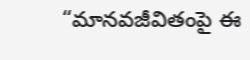“మానవజీవితంపై ఈ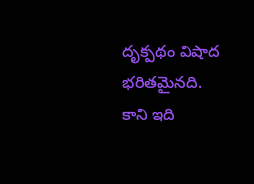దృక్పథం విషాద భరితమైనది. కాని ఇది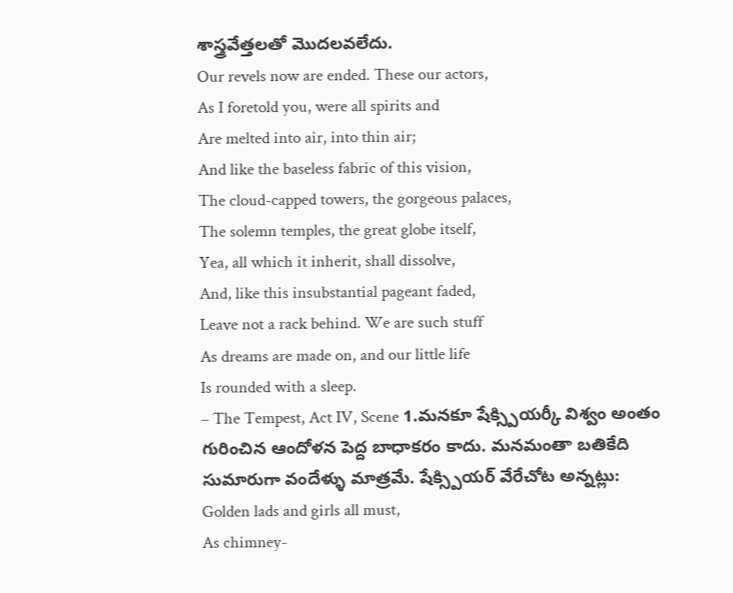శాస్త్రవేత్తలతో మొదలవలేదు.
Our revels now are ended. These our actors,
As I foretold you, were all spirits and
Are melted into air, into thin air;
And like the baseless fabric of this vision,
The cloud-capped towers, the gorgeous palaces,
The solemn temples, the great globe itself,
Yea, all which it inherit, shall dissolve,
And, like this insubstantial pageant faded,
Leave not a rack behind. We are such stuff
As dreams are made on, and our little life
Is rounded with a sleep.
– The Tempest, Act IV, Scene 1.మనకూ షేక్స్పియర్కీ విశ్వం అంతం గురించిన ఆందోళన పెద్ద బాధాకరం కాదు. మనమంతా బతికేది సుమారుగా వందేళ్ళు మాత్రమే. షేక్స్పియర్ వేరేచోట అన్నట్లు:
Golden lads and girls all must,
As chimney-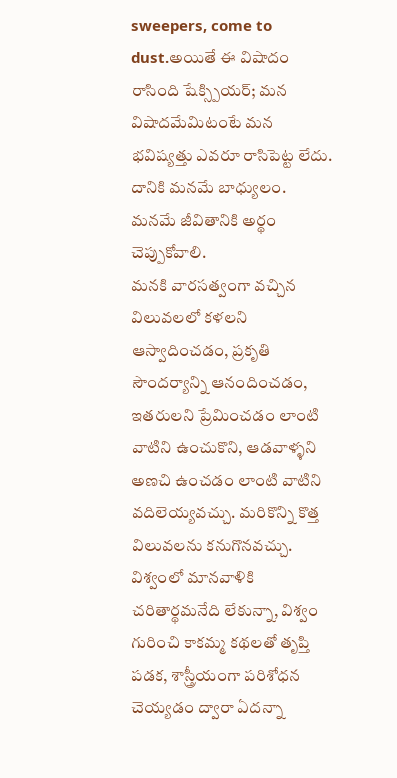sweepers, come to dust.అయితే ఈ విషాదం రాసింది షేక్స్పియర్; మన విషాదమేమిటంటే మన భవిష్యత్తు ఎవరూ రాసిపెట్ట లేదు. దానికి మనమే బాధ్యులం. మనమే జీవితానికి అర్థం చెప్పుకోవాలి.
మనకి వారసత్వంగా వచ్చిన విలువలలో కళలని ఆస్వాదించడం, ప్రకృతి సౌందర్యాన్ని ఆనందించడం, ఇతరులని ప్రేమించడం లాంటి వాటిని ఉంచుకొని, ఆడవాళ్ళని అణచి ఉంచడం లాంటి వాటిని వదిలెయ్యవచ్చు. మరికొన్ని కొత్త విలువలను కనుగొనవచ్చు. విశ్వంలో మానవాళికి చరితార్థమనేది లేకున్నా, విశ్వం గురించి కాకమ్మ కథలతో తృప్తి పడక, శాస్త్రీయంగా పరిశోధన చెయ్యడం ద్వారా ఏదన్నా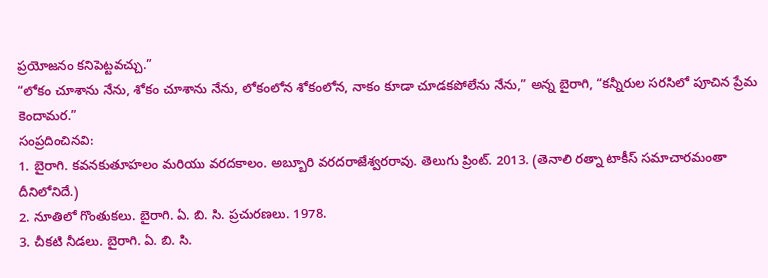ప్రయోజనం కనిపెట్టవచ్చు.”
“లోకం చూశాను నేను, శోకం చూశాను నేను, లోకంలోన శోకంలోన, నాకం కూడా చూడకపోలేను నేను,” అన్న బైరాగి, “కన్నీరుల సరసిలో పూచిన ప్రేమ కెందామర.”
సంప్రదించినవి:
1. బైరాగి. కవనకుతూహలం మరియు వరదకాలం. అబ్బూరి వరదరాజేశ్వరరావు. తెలుగు ప్రింట్. 2013. (తెనాలి రత్నా టాకీస్ సమాచారమంతా దీనిలోనిదే.)
2. నూతిలో గొంతుకలు. బైరాగి. ఏ. బి. సి. ప్రచురణలు. 1978.
3. చీకటి నీడలు. బైరాగి. ఏ. బి. సి.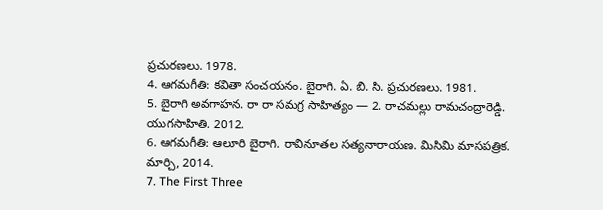ప్రచురణలు. 1978.
4. ఆగమగీతి: కవితా సంచయనం. బైరాగి. ఏ. బి. సి. ప్రచురణలు. 1981.
5. బైరాగి అవగాహన. రా రా సమగ్ర సాహిత్యం — 2. రాచమల్లు రామచంద్రారెడ్డి. యుగసాహితి. 2012.
6. ఆగమగీతి: ఆలూరి బైరాగి. రావినూతల సత్యనారాయణ. మిసిమి మాసపత్రిక. మార్చి, 2014.
7. The First Three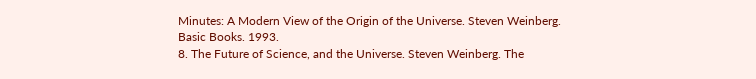Minutes: A Modern View of the Origin of the Universe. Steven Weinberg. Basic Books. 1993.
8. The Future of Science, and the Universe. Steven Weinberg. The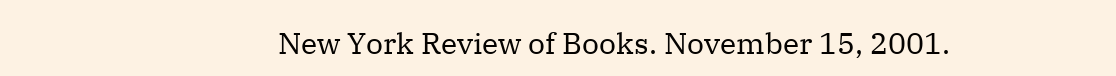New York Review of Books. November 15, 2001.